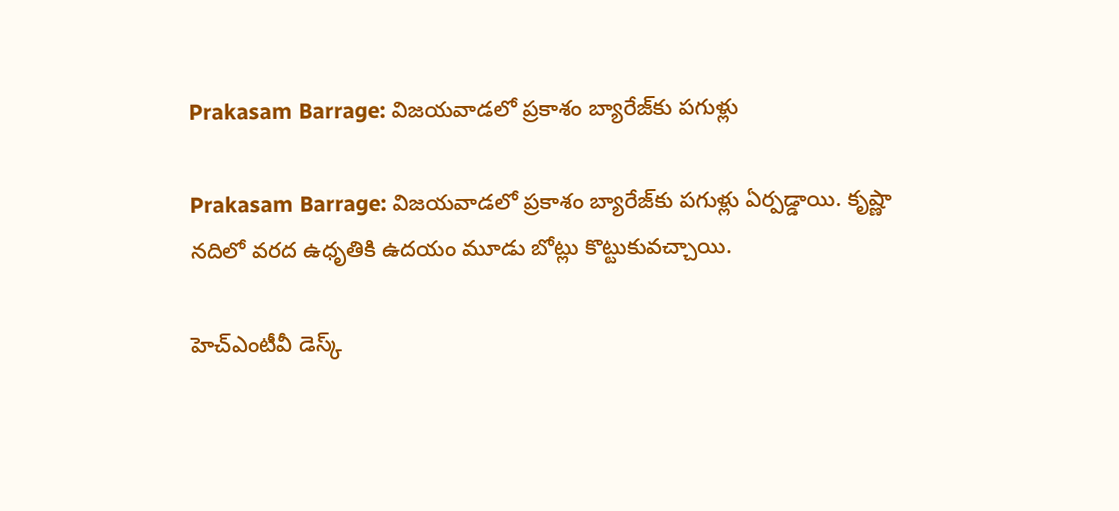Prakasam Barrage: విజయవాడలో ప్రకాశం బ్యారేజ్‌కు పగుళ్లు

Prakasam Barrage: విజయవాడలో ప్రకాశం బ్యారేజ్‌కు పగుళ్లు ఏర్పడ్డాయి. కృష్ణా నదిలో వరద ఉధృతికి ఉదయం మూడు బోట్లు కొట్టుకువచ్చాయి.

హెచ్ఎంటీవీ డెస్క్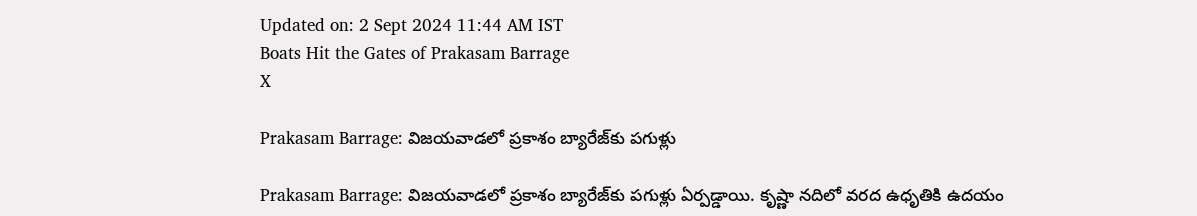Updated on: 2 Sept 2024 11:44 AM IST
Boats Hit the Gates of Prakasam Barrage
X

Prakasam Barrage: విజయవాడలో ప్రకాశం బ్యారేజ్‌కు పగుళ్లు

Prakasam Barrage: విజయవాడలో ప్రకాశం బ్యారేజ్‌కు పగుళ్లు ఏర్పడ్డాయి. కృష్ణా నదిలో వరద ఉధృతికి ఉదయం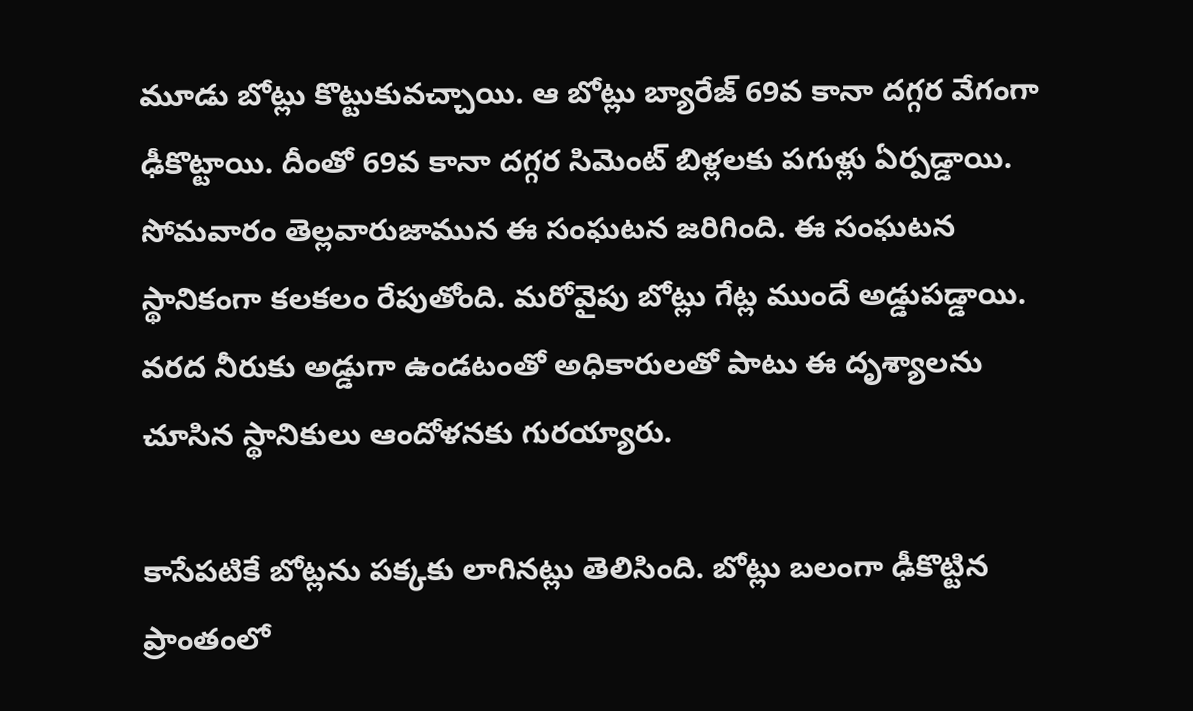మూడు బోట్లు కొట్టుకువచ్చాయి. ఆ బోట్లు బ్యారేజ్‌ 69వ కానా దగ్గర వేగంగా ఢీకొట్టాయి. దీంతో 69వ కానా దగ్గర సిమెంట్‌ బిళ్లలకు పగుళ్లు ఏర్పడ్డాయి. సోమవారం తెల్లవారుజామున ఈ సంఘటన జరిగింది. ఈ సంఘటన స్థానికంగా కలకలం రేపుతోంది. మరోవైపు బోట్లు గేట్ల ముందే అడ్డుపడ్డాయి. వరద నీరుకు అడ్డుగా ఉండటంతో అధికారులతో పాటు ఈ దృశ్యాలను చూసిన స్థానికులు ఆందోళనకు గురయ్యారు.

కాసేపటికే బోట్లను పక్కకు లాగినట్లు తెలిసింది. బోట్లు బలంగా ఢీకొట్టిన ప్రాంతంలో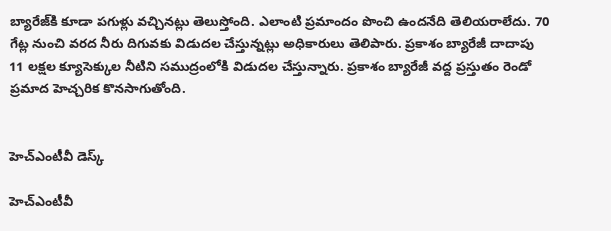బ్యారేజ్‌కి కూడా పగుళ్లు వచ్చినట్లు తెలుస్తోంది. ఎలాంటి ప్రమాందం పొంచి ఉందనేది తెలియరాలేదు. 70 గేట్ల నుంచి వరద నీరు దిగువకు విడుదల చేస్తున్నట్లు అధికారులు తెలిపారు. ప్రకాశం బ్యారేజీ దాదాపు 11 లక్షల క్యూసెక్కుల నీటిని సముద్రంలోకి విడుదల చేస్తున్నారు. ప్రకాశం బ్యారేజీ వద్ద ప్రస్తుతం రెండో ప్రమాద హెచ్చరిక కొనసాగుతోంది.


హెచ్ఎంటీవీ డెస్క్

హెచ్ఎంటీవీ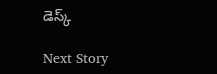డెస్క్

Next Story